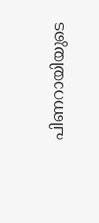പിണറായിയുടെ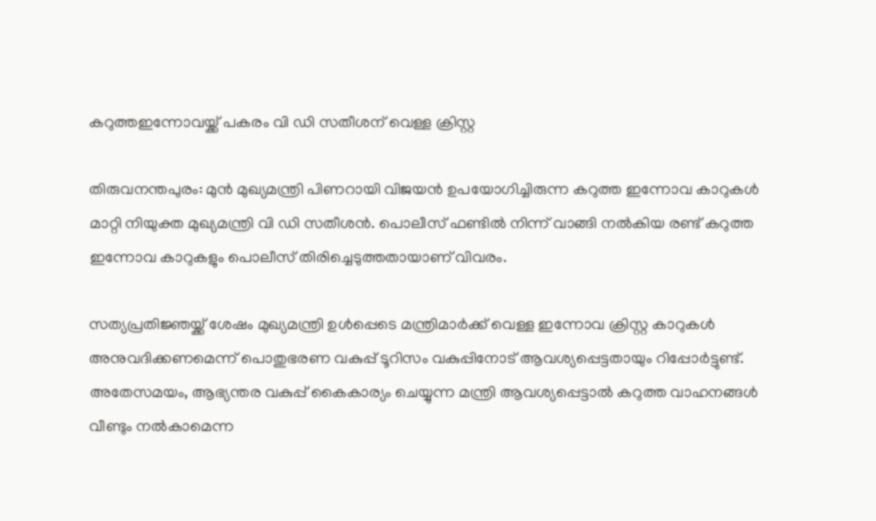കറുത്തഇന്നോവയ്ക്ക് പകരം വി ഡി സതീശന് വെള്ള ക്രിസ്റ്റ

തിരുവനന്തപുരം: മുൻ മുഖ്യമന്ത്രി പിണറായി വിജയൻ ഉപയോഗിച്ചിരുന്ന കറുത്ത ഇന്നോവ കാറുകൾ മാറ്റി നിയുക്ത മുഖ്യമന്ത്രി വി ഡി സതീശൻ. പൊലീസ് ഫണ്ടിൽ നിന്ന് വാങ്ങി നൽകിയ രണ്ട് കറുത്ത ഇന്നോവ കാറുകളും പൊലീസ് തിരിച്ചെടുത്തതായാണ് വിവരം.

സത്യപ്രതിജ്ഞയ്ക്ക് ശേഷം മുഖ്യമന്ത്രി ഉൾപ്പെടെ മന്ത്രിമാർക്ക് വെള്ള ഇന്നോവ ക്രിസ്റ്റ കാറുകൾ അനുവദിക്കണമെന്ന് പൊതുഭരണ വകുപ്പ് ടൂറിസം വകുപ്പിനോട് ആവശ്യപ്പെട്ടതായും റിപ്പോർട്ടുണ്ട്. അതേസമയം, ആഭ്യന്തര വകുപ്പ് കൈകാര്യം ചെയ്യുന്ന മന്ത്രി ആവശ്യപ്പെട്ടാൽ കറുത്ത വാഹനങ്ങൾ വീണ്ടും നൽകാമെന്ന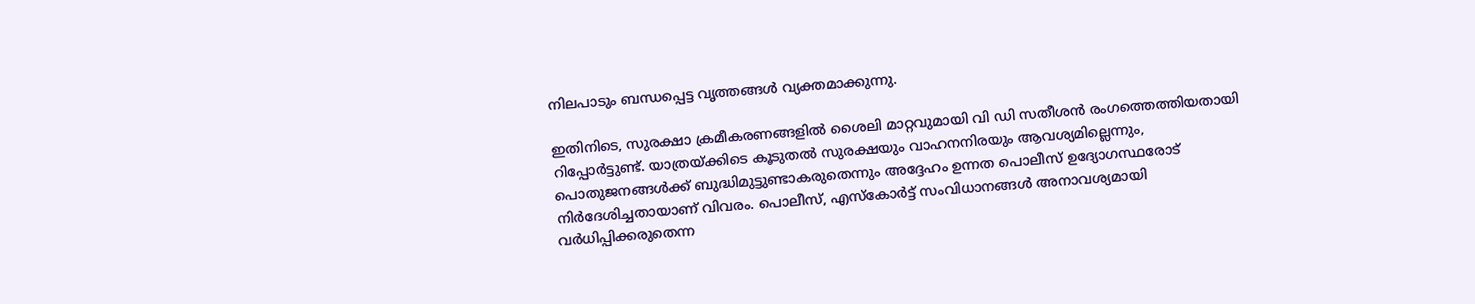നിലപാടും ബന്ധപ്പെട്ട വൃത്തങ്ങൾ വ്യക്തമാക്കുന്നു.

ഇതിനിടെ, സുരക്ഷാ ക്രമീകരണങ്ങളിൽ ശൈലി മാറ്റവുമായി വി ഡി സതീശൻ രംഗത്തെത്തിയതായി റിപ്പോർട്ടുണ്ട്. യാത്രയ്ക്കിടെ കൂടുതൽ സുരക്ഷയും വാഹനനിരയും ആവശ്യമില്ലെന്നും, പൊതുജനങ്ങൾക്ക് ബുദ്ധിമുട്ടുണ്ടാകരുതെന്നും അദ്ദേഹം ഉന്നത പൊലീസ് ഉദ്യോഗസ്ഥരോട് നിർദേശിച്ചതായാണ് വിവരം. പൊലീസ്, എസ്‌കോർട്ട് സംവിധാനങ്ങൾ അനാവശ്യമായി വർധിപ്പിക്കരുതെന്ന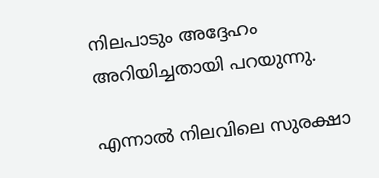നിലപാടും അദ്ദേഹം അറിയിച്ചതായി പറയുന്നു.

എന്നാൽ നിലവിലെ സുരക്ഷാ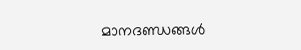മാനദണ്ഡങ്ങൾ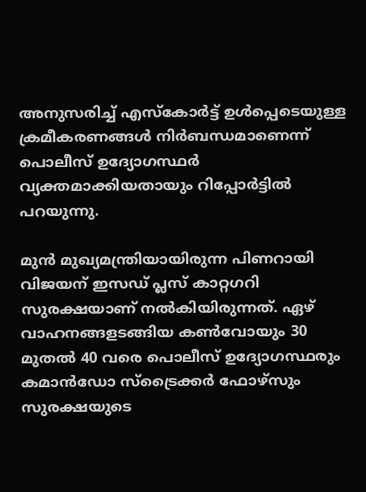അനുസരിച്ച് എസ്‌കോർട്ട് ഉൾപ്പെടെയുള്ള ക്രമീകരണങ്ങൾ നിർബന്ധമാണെന്ന് പൊലീസ് ഉദ്യോഗസ്ഥർ വ്യക്തമാക്കിയതായും റിപ്പോർട്ടിൽ പറയുന്നു.

മുൻ മുഖ്യമന്ത്രിയായിരുന്ന പിണറായി വിജയന് ഇസഡ് പ്ലസ് കാറ്റഗറി സുരക്ഷയാണ് നൽകിയിരുന്നത്. ഏഴ് വാഹനങ്ങളടങ്ങിയ കൺവോയും 30 മുതൽ 40 വരെ പൊലീസ് ഉദ്യോഗസ്ഥരും കമാൻഡോ സ്‌ട്രൈക്കർ ഫോഴ്സും സുരക്ഷയുടെ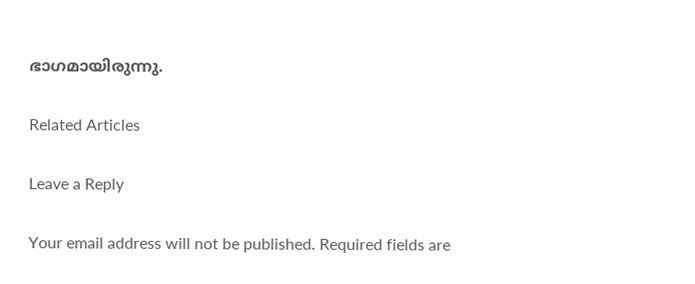ഭാഗമായിരുന്നു.

Related Articles

Leave a Reply

Your email address will not be published. Required fields are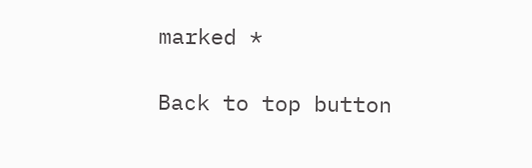marked *

Back to top button